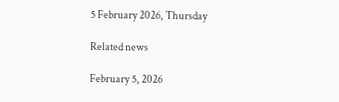5 February 2026, Thursday

Related news

February 5, 2026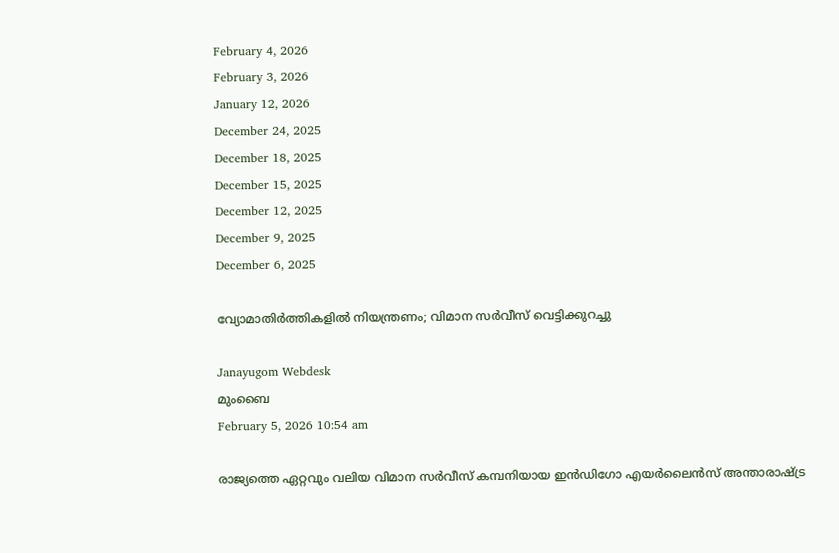February 4, 2026
February 3, 2026
January 12, 2026
December 24, 2025
December 18, 2025
December 15, 2025
December 12, 2025
December 9, 2025
December 6, 2025

വ്യോമാതിർത്തികളിൽ നിയന്ത്രണം; വിമാന സർവീസ് വെട്ടിക്കുറച്ചു

Janayugom Webdesk
മുംബൈ
February 5, 2026 10:54 am

രാജ്യത്തെ ഏറ്റവും വലിയ വിമാന സർവീസ് കമ്പനിയായ ഇൻഡിഗോ എയർലൈൻസ് അന്താരാഷ്ട്ര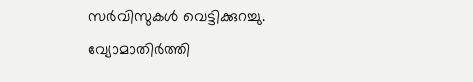സർവിസുകൾ വെട്ടിക്കുറച്ചു. വ്യോമാതിർത്തി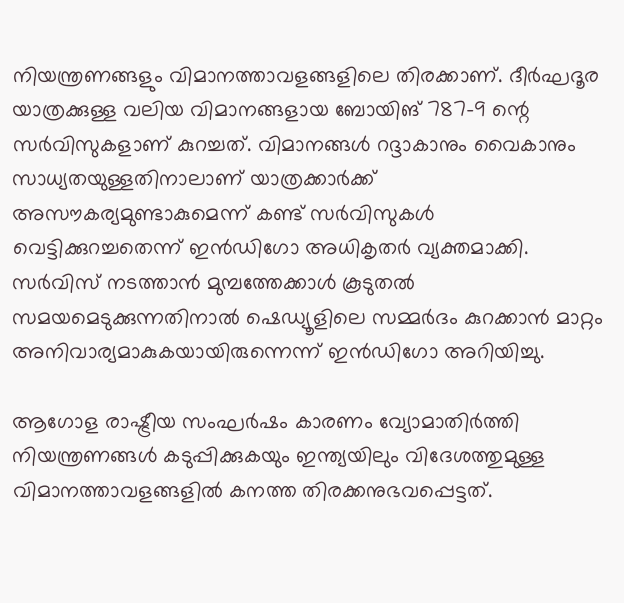നിയന്ത്രണങ്ങളും വിമാനത്താവളങ്ങളിലെ തിരക്കാണ്. ദീർഘദൂര യാത്രക്കുള്ള വലിയ വിമാനങ്ങളായ ബോയിങ് 787–9 ന്റെ സർവിസുകളാണ് കുറച്ചത്. വിമാനങ്ങൾ റദ്ദാകാനും വൈകാനും സാധ്യതയുള്ളതിനാലാണ് യാത്രക്കാർക്ക് അസൗകര്യമുണ്ടാകുമെന്ന് കണ്ട് സർവിസുകൾ വെട്ടിക്കുറച്ചതെന്ന് ഇൻഡിഗോ അധികൃതർ വ്യക്തമാക്കി. സർവിസ് നടത്താൻ മുമ്പത്തേക്കാൾ കൂടുതൽ സമയമെടുക്കുന്നതിനാൽ ഷെഡ്യൂളിലെ സമ്മർദം കുറക്കാൻ മാറ്റം അനിവാര്യമാകുകയായിരുന്നെന്ന് ഇൻഡിഗോ അറിയിച്ചു.

ആഗോള രാഷ്ട്രീയ സംഘർഷം കാരണം വ്യോമാതിർത്തി നിയന്ത്രണങ്ങൾ കടുപ്പിക്കുകയും ഇന്ത്യയിലും വിദേശത്തുമുള്ള വിമാനത്താവളങ്ങളിൽ കനത്ത തിരക്കനുഭവപ്പെട്ടത്.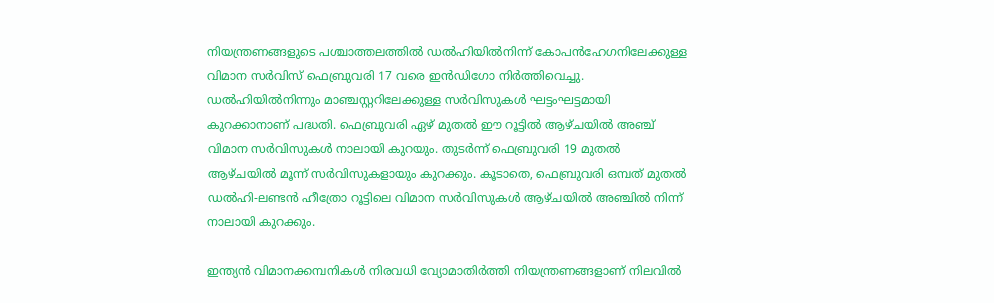നിയന്ത്രണങ്ങളുടെ പശ്ചാത്തലത്തിൽ ഡൽഹിയിൽനിന്ന് കോപൻഹേഗനിലേക്കുള്ള വിമാന സർവിസ് ഫെബ്രുവരി 17 വരെ ഇൻഡിഗോ നിർത്തിവെച്ചു. ഡൽഹിയിൽനിന്നും മാഞ്ചസ്റ്ററിലേക്കുള്ള സർവിസുകൾ ഘട്ടംഘട്ടമായി കുറക്കാനാണ് പദ്ധതി. ഫെബ്രുവരി ഏഴ് മുതൽ ഈ റൂട്ടിൽ ആഴ്ചയിൽ അഞ്ച് വിമാന സർവിസുകൾ നാലായി കുറയും. തുടർന്ന് ഫെബ്രുവരി 19 മുതൽ ആഴ്ചയിൽ മൂന്ന് സർവിസുകളായും കുറക്കും. കൂടാതെ, ഫെബ്രുവരി ഒമ്പത് മുതൽ ഡൽഹി-ലണ്ടൻ ഹീത്രോ റൂട്ടിലെ വിമാന സർവിസുകൾ ആഴ്ചയിൽ അഞ്ചിൽ നിന്ന് നാലായി കുറക്കും.

ഇന്ത്യൻ വിമാനക്കമ്പനികൾ നിരവധി വ്യോമാതിർത്തി നിയന്ത്രണങ്ങളാണ് നിലവിൽ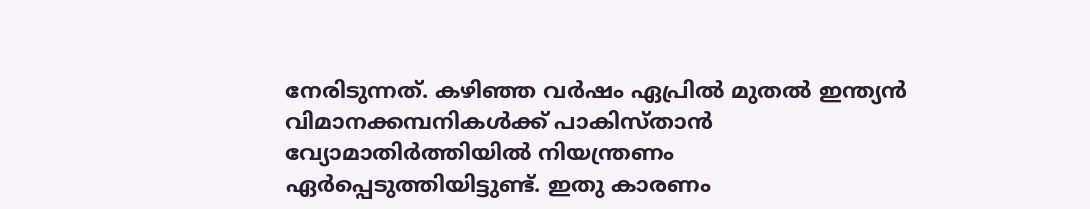നേരിടുന്നത്. കഴിഞ്ഞ വർഷം ഏപ്രിൽ മുതൽ ഇന്ത്യൻ വിമാനക്കമ്പനികൾക്ക് പാകിസ്താൻ വ്യോമാതിർത്തിയിൽ നിയന്ത്രണം ഏർപ്പെടുത്തിയിട്ടുണ്ട്. ഇതു കാരണം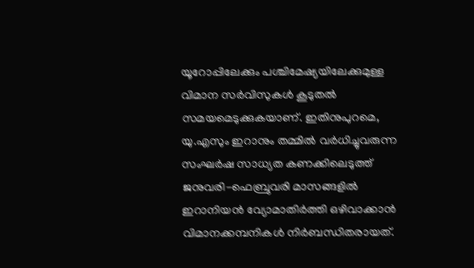യൂറോപ്പിലേക്കും പശ്ചിമേഷ്യയിലേക്കുമുള്ള വിമാന സർവിസുകൾ കൂടുതൽ സമയമെടുക്കുകയാണ്. ഇതിനുപുറമെ, യു.എസും ഇറാനും തമ്മിൽ വർധിച്ചുവരുന്ന സംഘർഷ സാധ്യത കണക്കിലെടുത്ത് ജനുവരി-ഫെബ്രുവരി മാസങ്ങളിൽ ഇറാനിയൻ വ്യോമാതിർത്തി ഒഴിവാക്കാൻ വിമാനക്കമ്പനികൾ നിർബന്ധിതരായത്.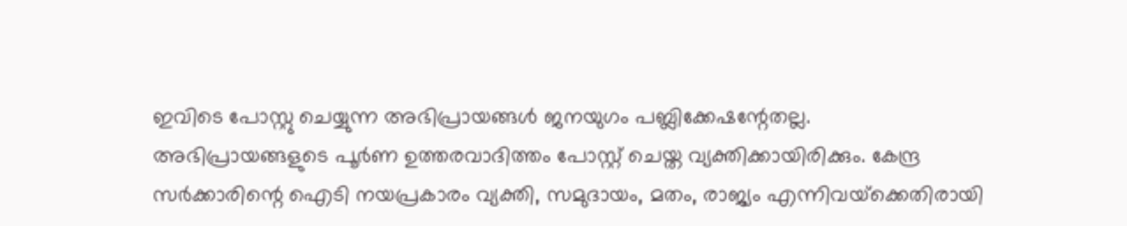ഇവിടെ പോസ്റ്റു ചെയ്യുന്ന അഭിപ്രായങ്ങള്‍ ജനയുഗം പബ്ലിക്കേഷന്റേതല്ല. അഭിപ്രായങ്ങളുടെ പൂര്‍ണ ഉത്തരവാദിത്തം പോസ്റ്റ് ചെയ്ത വ്യക്തിക്കായിരിക്കും. കേന്ദ്ര സര്‍ക്കാരിന്റെ ഐടി നയപ്രകാരം വ്യക്തി, സമുദായം, മതം, രാജ്യം എന്നിവയ്‌ക്കെതിരായി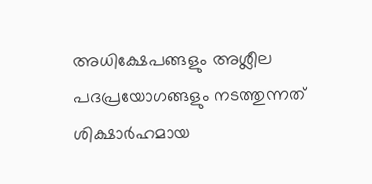അധിക്ഷേപങ്ങളും അശ്ലീല പദപ്രയോഗങ്ങളും നടത്തുന്നത് ശിക്ഷാര്‍ഹമായ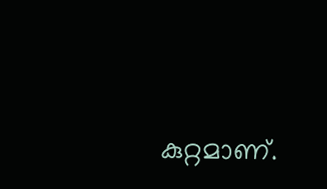കുറ്റമാണ്.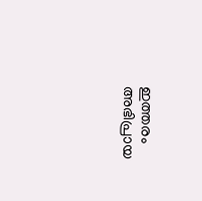ഇത്തരം അഭിപ്രായ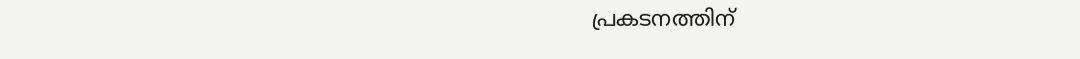പ്രകടനത്തിന്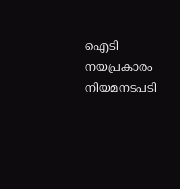ഐടി നയപ്രകാരം നിയമനടപടി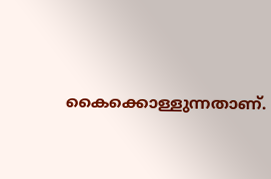കൈക്കൊള്ളുന്നതാണ്.